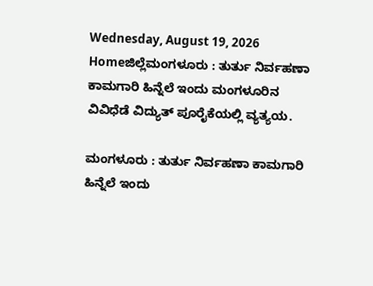Wednesday, August 19, 2026
Homeಜಿಲ್ಲೆಮಂಗಳೂರು : ತುರ್ತು ನಿರ್ವಹಣಾ ಕಾಮಗಾರಿ ಹಿನ್ನೆಲೆ ಇಂದು ಮಂಗಳೂರಿನ ವಿವಿಧೆಡೆ ವಿದ್ಯುತ್ ಪೂರೈಕೆಯಲ್ಲಿ ವ್ಯತ್ಯಯ.

ಮಂಗಳೂರು : ತುರ್ತು ನಿರ್ವಹಣಾ ಕಾಮಗಾರಿ ಹಿನ್ನೆಲೆ ಇಂದು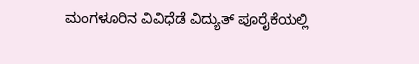ಮಂಗಳೂರಿನ ವಿವಿಧೆಡೆ ವಿದ್ಯುತ್ ಪೂರೈಕೆಯಲ್ಲಿ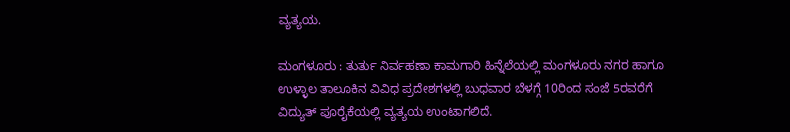ವ್ಯತ್ಯಯ.

ಮಂಗಳೂರು : ತುರ್ತು ನಿರ್ವಹಣಾ ಕಾಮಗಾರಿ ಹಿನ್ನೆಲೆಯಲ್ಲಿ ಮಂಗಳೂರು ನಗರ ಹಾಗೂ ಉಳ್ಳಾಲ ತಾಲೂಕಿನ ವಿವಿಧ ಪ್ರದೇಶಗಳಲ್ಲಿ ಬುಧವಾರ ಬೆಳಗ್ಗೆ 10ರಿಂದ ಸಂಜೆ 5ರವರೆಗೆ ವಿದ್ಯುತ್ ಪೂರೈಕೆಯಲ್ಲಿ ವ್ಯತ್ಯಯ ಉಂಟಾಗಲಿದೆ.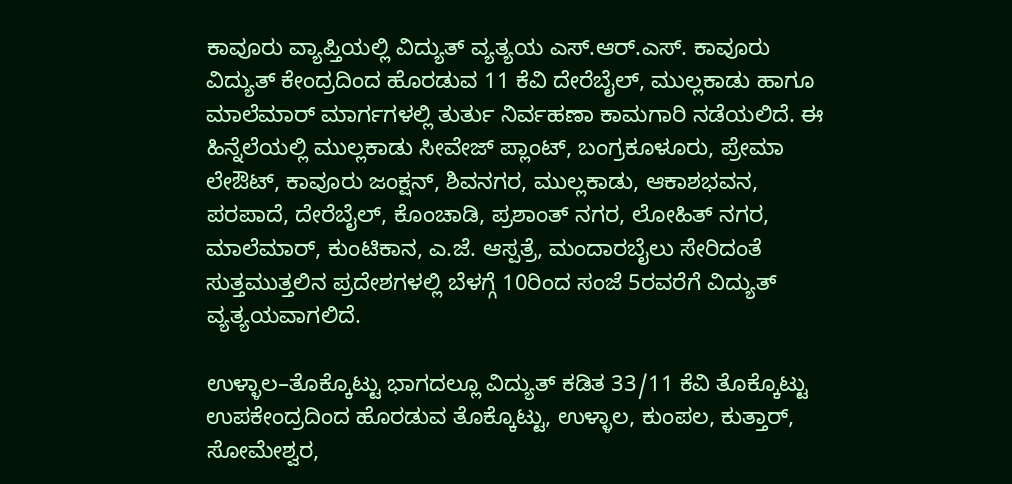ಕಾವೂರು ವ್ಯಾಪ್ತಿಯಲ್ಲಿ ವಿದ್ಯುತ್ ವ್ಯತ್ಯಯ ಎಸ್.ಆರ್.ಎಸ್. ಕಾವೂರು ವಿದ್ಯುತ್ ಕೇಂದ್ರದಿಂದ ಹೊರಡುವ 11 ಕೆವಿ ದೇರೆಬೈಲ್, ಮುಲ್ಲಕಾಡು ಹಾಗೂ ಮಾಲೆಮಾರ್ ಮಾರ್ಗಗಳಲ್ಲಿ ತುರ್ತು ನಿರ್ವಹಣಾ ಕಾಮಗಾರಿ ನಡೆಯಲಿದೆ. ಈ ಹಿನ್ನೆಲೆಯಲ್ಲಿ ಮುಲ್ಲಕಾಡು ಸೀವೇಜ್ ಪ್ಲಾಂಟ್, ಬಂಗ್ರಕೂಳೂರು, ಪ್ರೇಮಾ ಲೇಔಟ್, ಕಾವೂರು ಜಂಕ್ಷನ್‌, ಶಿವನಗರ, ಮುಲ್ಲಕಾಡು, ಆಕಾಶಭವನ, ಪರಪಾದೆ, ದೇರೆಬೈಲ್, ಕೊಂಚಾಡಿ, ಪ್ರಶಾಂತ್ ನಗರ, ಲೋಹಿತ್ ನಗರ, ಮಾಲೆಮಾರ್, ಕುಂಟಿಕಾನ, ಎ.ಜೆ. ಆಸ್ಪತ್ರೆ, ಮಂದಾರಬೈಲು ಸೇರಿದಂತೆ ಸುತ್ತಮುತ್ತಲಿನ ಪ್ರದೇಶಗಳಲ್ಲಿ ಬೆಳಗ್ಗೆ 10ರಿಂದ ಸಂಜೆ 5ರವರೆಗೆ ವಿದ್ಯುತ್ ವ್ಯತ್ಯಯವಾಗಲಿದೆ.

ಉಳ್ಳಾಲ–ತೊಕ್ಕೊಟ್ಟು ಭಾಗದಲ್ಲೂ ವಿದ್ಯುತ್ ಕಡಿತ 33/11 ಕೆವಿ ತೊಕ್ಕೊಟ್ಟು ಉಪಕೇಂದ್ರದಿಂದ ಹೊರಡುವ ತೊಕ್ಕೊಟ್ಟು, ಉಳ್ಳಾಲ, ಕುಂಪಲ, ಕುತ್ತಾರ್, ಸೋಮೇಶ್ವರ,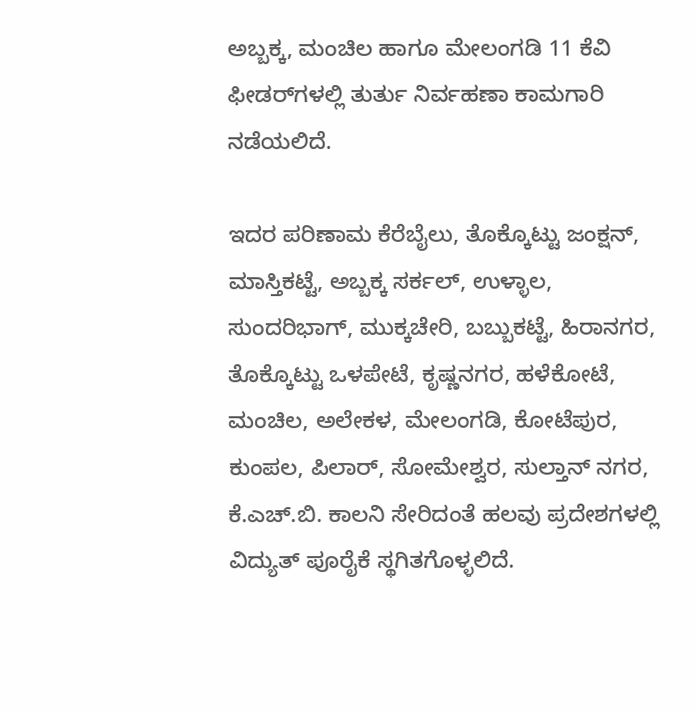ಅಬ್ಬಕ್ಕ, ಮಂಚಿಲ ಹಾಗೂ ಮೇಲಂಗಡಿ 11 ಕೆವಿ ಫೀಡರ್‌ಗಳಲ್ಲಿ ತುರ್ತು ನಿರ್ವಹಣಾ ಕಾಮಗಾರಿ ನಡೆಯಲಿದೆ.

ಇದರ ಪರಿಣಾಮ ಕೆರೆಬೈಲು, ತೊಕ್ಕೊಟ್ಟು ಜಂಕ್ಷನ್‌, ಮಾಸ್ತಿಕಟ್ಟೆ, ಅಬ್ಬಕ್ಕ ಸರ್ಕಲ್‌, ಉಳ್ಳಾಲ, ಸುಂದರಿಭಾಗ್‌, ಮುಕ್ಕಚೇರಿ, ಬಬ್ಬುಕಟ್ಟೆ, ಹಿರಾನಗರ, ತೊಕ್ಕೊಟ್ಟು ಒಳಪೇಟೆ, ಕೃಷ್ಣನಗರ, ಹಳೆಕೋಟೆ, ಮಂಚಿಲ, ಅಲೇಕಳ, ಮೇಲಂಗಡಿ, ಕೋಟೆಪುರ, ಕುಂಪಲ, ಪಿಲಾರ್, ಸೋಮೇಶ್ವರ, ಸುಲ್ತಾನ್ ನಗರ, ಕೆ.ಎಚ್‌.ಬಿ. ಕಾಲನಿ ಸೇರಿದಂತೆ ಹಲವು ಪ್ರದೇಶಗಳಲ್ಲಿ ವಿದ್ಯುತ್ ಪೂರೈಕೆ ಸ್ಥಗಿತಗೊಳ್ಳಲಿದೆ.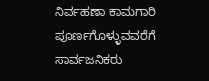ನಿರ್ವಹಣಾ ಕಾಮಗಾರಿ ಪೂರ್ಣಗೊಳ್ಳುವವರೆಗೆ ಸಾರ್ವಜನಿಕರು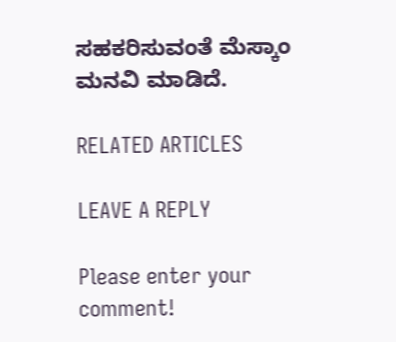ಸಹಕರಿಸುವಂತೆ ಮೆಸ್ಕಾಂ ಮನವಿ ಮಾಡಿದೆ.

RELATED ARTICLES

LEAVE A REPLY

Please enter your comment!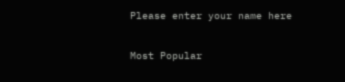Please enter your name here

Most Popular